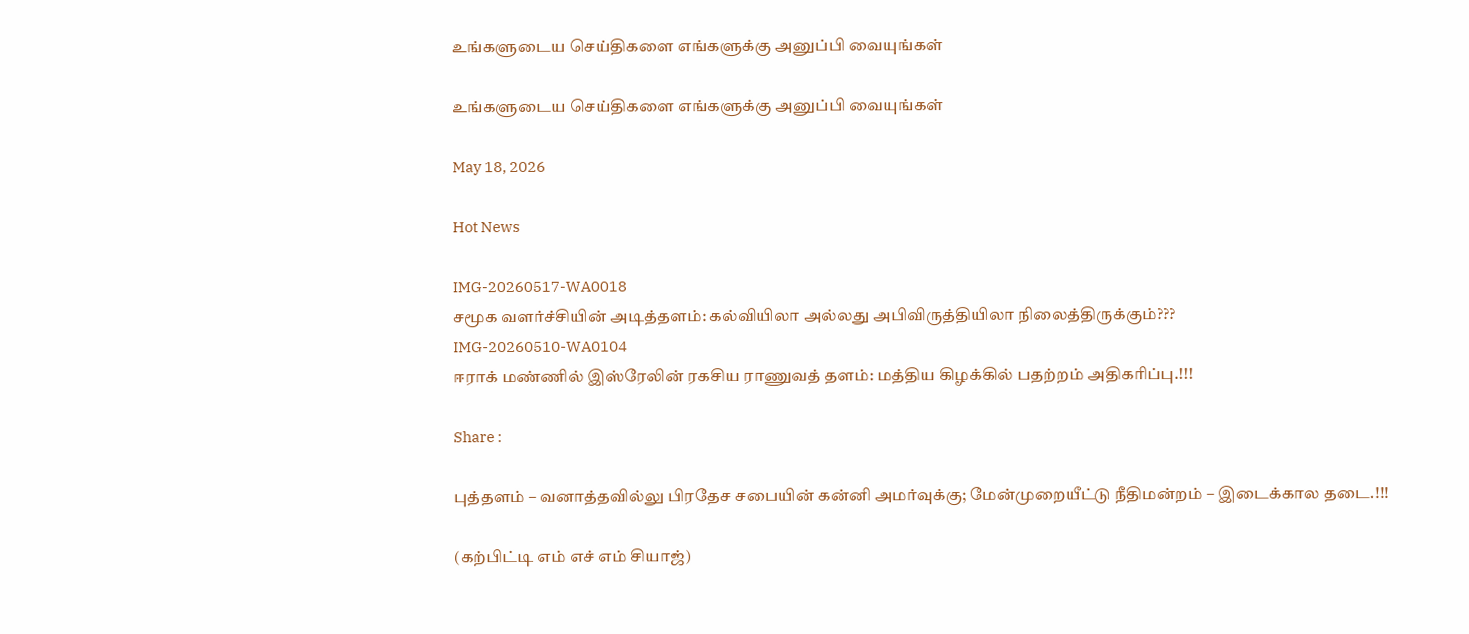உங்களுடைய செய்திகளை எங்களுக்கு அனுப்பி வையுங்கள்

உங்களுடைய செய்திகளை எங்களுக்கு அனுப்பி வையுங்கள்

May 18, 2026

Hot News

IMG-20260517-WA0018
சமூக வளர்ச்சியின் அடித்தளம்: கல்வியிலா அல்லது அபிவிருத்தியிலா நிலைத்திருக்கும்???
IMG-20260510-WA0104
ஈராக் மண்ணில் இஸ்ரேலின் ரகசிய ராணுவத் தளம்: மத்திய கிழக்கில் பதற்றம் அதிகரிப்பு.!!!

Share :

புத்தளம் – வனாத்தவில்லு பிரதேச சபையின் கன்னி அமர்வுக்கு; மேன்முறையீட்டு நீதிமன்றம் – இடைக்கால தடை.!!!

(கற்பிட்டி எம் எச் எம் சியாஜ்)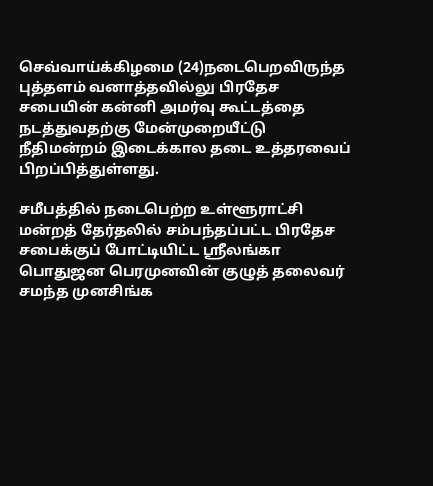செவ்வாய்க்கிழமை (24)நடைபெறவிருந்த புத்தளம் வனாத்தவில்லு பிரதேச சபையின் கன்னி அமர்வு கூட்டத்தை நடத்துவதற்கு மேன்முறையீட்டு நீதிமன்றம் இடைக்கால தடை உத்தரவைப் பிறப்பித்துள்ளது.

சமீபத்தில் நடைபெற்ற உள்ளூராட்சி மன்றத் தேர்தலில் சம்பந்தப்பட்ட பிரதேச சபைக்குப் போட்டியிட்ட ஶ்ரீலங்கா பொதுஜன பெரமுனவின் குழுத் தலைவர் சமந்த முனசிங்க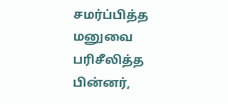சமர்ப்பித்த மனுவை பரிசீலித்த பின்னர்,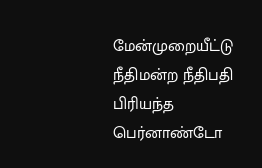மேன்முறையீட்டு நீதிமன்ற நீதிபதி பிரியந்த பெர்னாண்டோ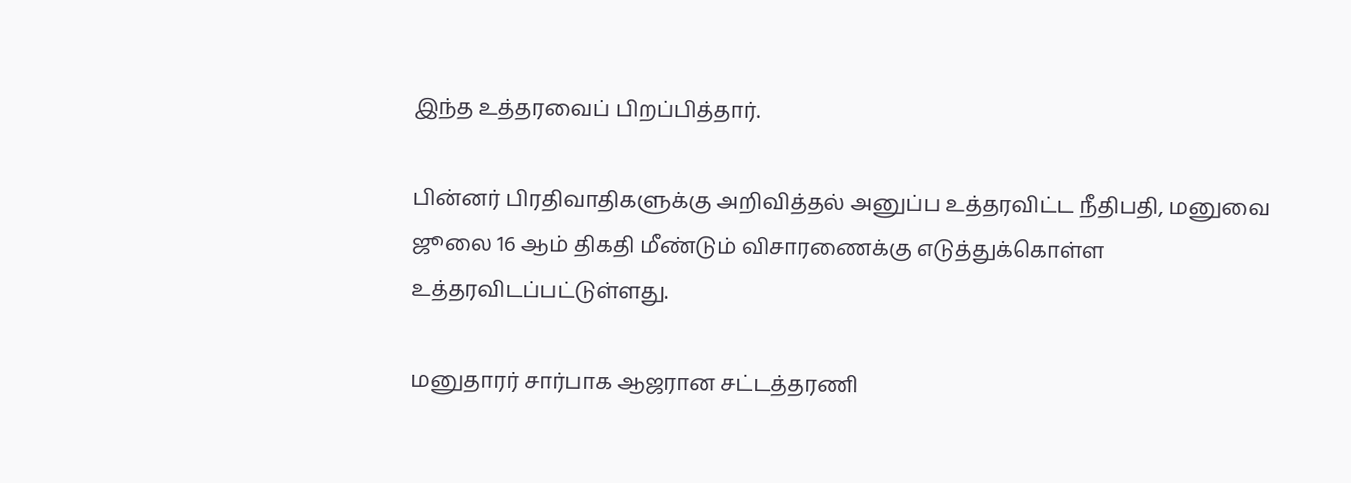இந்த உத்தரவைப் பிறப்பித்தார்.

பின்னர் பிரதிவாதிகளுக்கு அறிவித்தல் அனுப்ப உத்தரவிட்ட நீதிபதி, மனுவை ஜூலை 16 ஆம் திகதி மீண்டும் விசாரணைக்கு எடுத்துக்கொள்ள உத்தரவிடப்பட்டுள்ளது.

மனுதாரர் சார்பாக ஆஜரான சட்டத்தரணி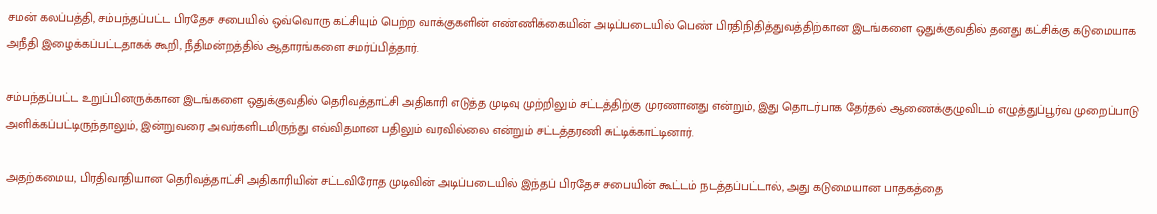சமன் கலப்பத்தி, சம்பந்தப்பட்ட பிரதேச சபையில் ஒவ்வொரு கட்சியும் பெற்ற வாக்குகளின் எண்ணிக்கையின் அடிப்படையில் பெண் பிரதிநிதித்துவத்திற்கான இடங்களை ஒதுக்குவதில் தனது கட்சிக்கு கடுமையாக அநீதி இழைக்கப்பட்டதாகக் கூறி, நீதிமன்றத்தில் ஆதாரங்களை சமர்ப்பித்தார்.

சம்பந்தப்பட்ட உறுப்பினருக்கான இடங்களை ஒதுக்குவதில் தெரிவத்தாட்சி அதிகாரி எடுத்த முடிவு முற்றிலும் சட்டத்திற்கு முரணானது என்றும், இது தொடர்பாக தேர்தல் ஆணைக்குழுவிடம் எழுத்துப்பூர்வ முறைப்பாடு அளிக்கப்பட்டிருந்தாலும், இன்றுவரை அவர்களிடமிருந்து எவ்விதமான பதிலும் வரவில்லை என்றும் சட்டத்தரணி சுட்டிக்காட்டினார்.

அதற்கமைய, பிரதிவாதியான தெரிவத்தாட்சி அதிகாரியின் சட்டவிரோத முடிவின் அடிப்படையில் இந்தப் பிரதேச சபையின் கூட்டம் நடத்தப்பட்டால், அது கடுமையான பாதகத்தை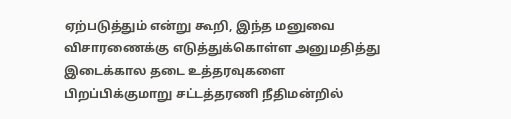ஏற்படுத்தும் என்று கூறி, இந்த மனுவை விசாரணைக்கு எடுத்துக்கொள்ள அனுமதித்து இடைக்கால தடை உத்தரவுகளை பிறப்பிக்குமாறு சட்டத்தரணி நீதிமன்றில்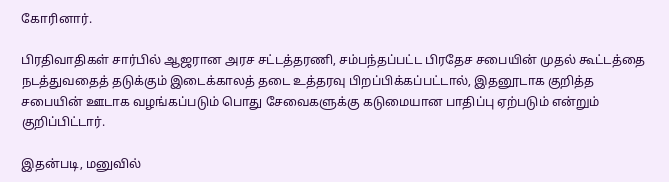கோரினார்.

பிரதிவாதிகள் சார்பில் ஆஜரான அரச சட்டத்தரணி, சம்பந்தப்பட்ட பிரதேச சபையின் முதல் கூட்டத்தை நடத்துவதைத் தடுக்கும் இடைக்காலத் தடை உத்தரவு பிறப்பிக்கப்பட்டால், இதனூடாக குறித்த சபையின் ஊடாக வழங்கப்படும் பொது சேவைகளுக்கு கடுமையான பாதிப்பு ஏற்படும் என்றும் குறிப்பிட்டார்.

இதன்படி, மனுவில்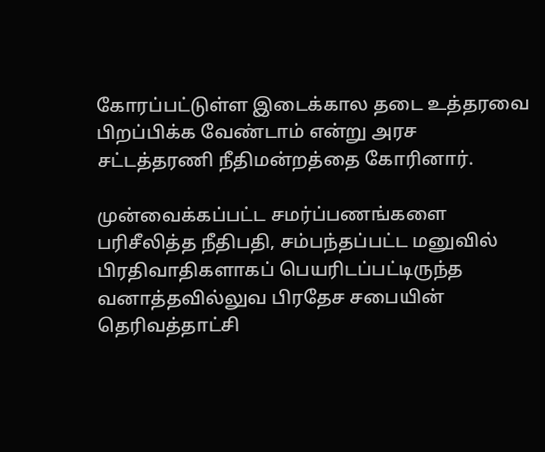கோரப்பட்டுள்ள இடைக்கால தடை உத்தரவை பிறப்பிக்க வேண்டாம் என்று அரச சட்டத்தரணி நீதிமன்றத்தை கோரினார்.

முன்வைக்கப்பட்ட சமர்ப்பணங்களை பரிசீலித்த நீதிபதி, சம்பந்தப்பட்ட மனுவில் பிரதிவாதிகளாகப் பெயரிடப்பட்டிருந்த வனாத்தவில்லுவ பிரதேச சபையின் தெரிவத்தாட்சி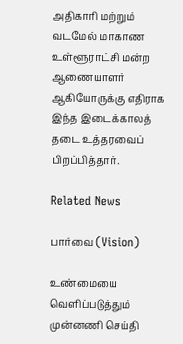அதிகாரி மற்றும் வடமேல் மாகாண உள்ளூராட்சி மன்ற ஆணையாளர் ஆகியோருக்கு எதிராக இந்த இடைக்காலத் தடை உத்தரவைப் பிறப்பித்தார்.

Related News

பார்வை (Vision)

உண்மையை வெளிப்படுத்தும் முன்னணி செய்தி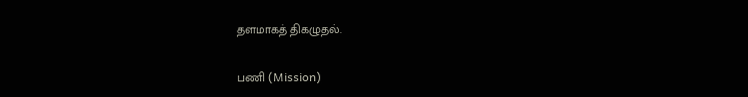தளமாகத் திகழுதல்.

பணி (Mission)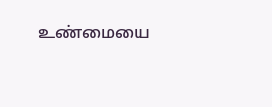உண்மையை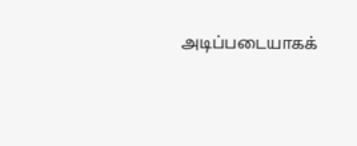அடிப்படையாகக்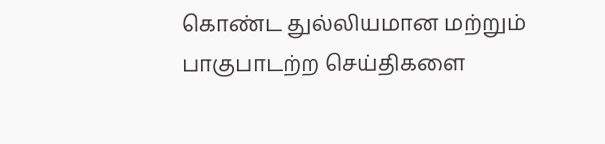கொண்ட துல்லியமான மற்றும் பாகுபாடற்ற செய்திகளை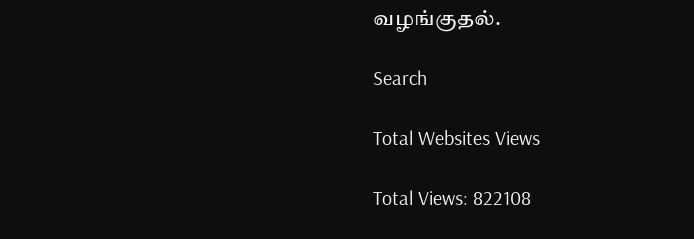வழங்குதல்.

Search

Total Websites Views

Total Views: 822108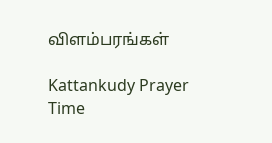விளம்பரங்கள்

Kattankudy Prayer Time